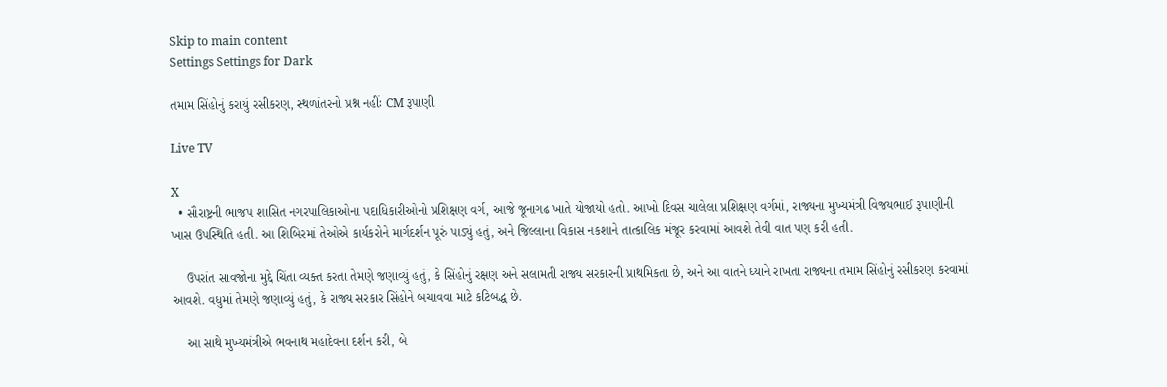Skip to main content
Settings Settings for Dark

તમામ સિંહોનું કરાયું રસીકરણ, સ્થળાંતરનો પ્રશ્ન નહીંઃ CM રૂપાણી

Live TV

X
  • સૌરાષ્ટ્રની ભાજપ શાસિત નગરપાલિકાઓના પદાધિકારીઓનો પ્રશિક્ષણ વર્ગ, આજે જૂનાગઢ ખાતે યોજાયો હતો. આખો દિવસ ચાલેલા પ્રશિક્ષણ વર્ગમાં, રાજ્યના મુખ્યમંત્રી વિજયભાઈ રૂપાણીની ખાસ ઉપસ્થિતિ હતી. આ શિબિરમાં તેઓએ કાર્યકરોને માર્ગદર્શન પૂરું પાડ્યું હતું, અને જિલ્લાના વિકાસ નકશાને તાત્કાલિક મંજૂર કરવામાં આવશે તેવી વાત પણ કરી હતી.

    ઉપરાંત સાવજોના મુદ્દે ચિંતા વ્યક્ત કરતા તેમણે જણાવ્યું હતું, કે સિંહોનું રક્ષણ અને સલામતી રાજ્ય સરકારની પ્રાથમિકતા છે, અને આ વાતને ધ્યાને રાખતા રાજ્યના તમામ સિંહોનું રસીકરણ કરવામાં આવશે. વધુમાં તેમણે જણાવ્યું હતું, કે રાજ્ય સરકાર સિંહોને બચાવવા માટે કટિબદ્ધ છે.

    આ સાથે મુખ્યમંત્રીએ ભવનાથ મહાદેવના દર્શન કરી, બે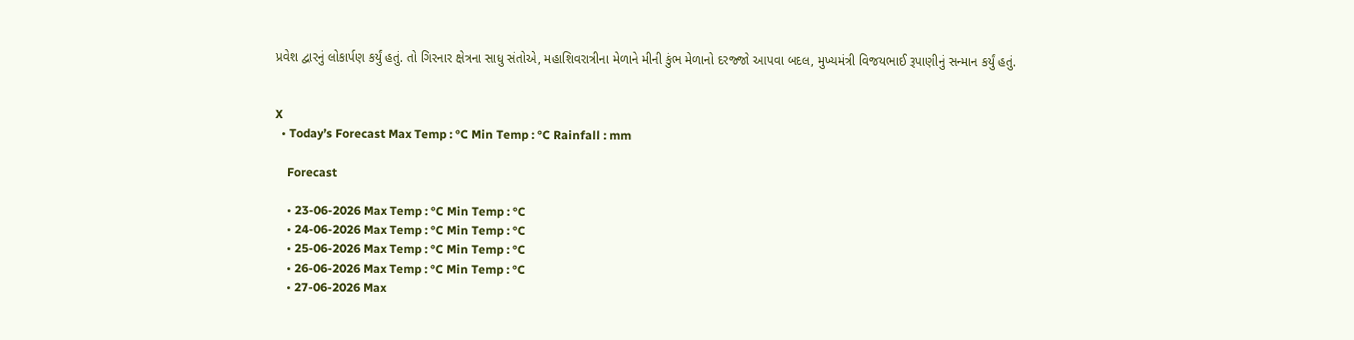પ્રવેશ દ્વારનું લોકાર્પણ કર્યું હતું. તો ગિરનાર ક્ષેત્રના સાધુ સંતોએ, મહાશિવરાત્રીના મેળાને મીની કુંભ મેળાનો દરજ્જો આપવા બદલ, મુખ્યમંત્રી વિજયભાઈ રૂપાણીનું સન્માન કર્યું હતું.


X
  • Today’s Forecast Max Temp : °C Min Temp : °C Rainfall : mm

    Forecast

    • 23-06-2026 Max Temp : °C Min Temp : °C
    • 24-06-2026 Max Temp : °C Min Temp : °C
    • 25-06-2026 Max Temp : °C Min Temp : °C
    • 26-06-2026 Max Temp : °C Min Temp : °C
    • 27-06-2026 Max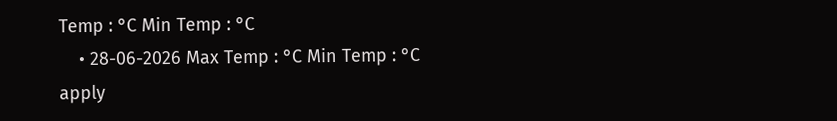Temp : °C Min Temp : °C
    • 28-06-2026 Max Temp : °C Min Temp : °C
apply